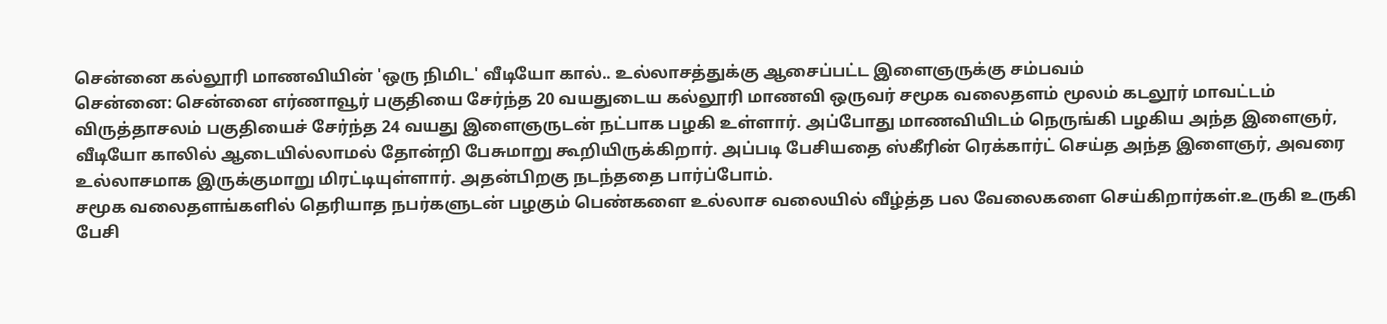சென்னை கல்லூரி மாணவியின் 'ஒரு நிமிட' வீடியோ கால்.. உல்லாசத்துக்கு ஆசைப்பட்ட இளைஞருக்கு சம்பவம்
சென்னை: சென்னை எர்ணாவூர் பகுதியை சேர்ந்த 20 வயதுடைய கல்லூரி மாணவி ஒருவர் சமூக வலைதளம் மூலம் கடலூர் மாவட்டம் விருத்தாசலம் பகுதியைச் சேர்ந்த 24 வயது இளைஞருடன் நட்பாக பழகி உள்ளார். அப்போது மாணவியிடம் நெருங்கி பழகிய அந்த இளைஞர், வீடியோ காலில் ஆடையில்லாமல் தோன்றி பேசுமாறு கூறியிருக்கிறார். அப்படி பேசியதை ஸ்கீரின் ரெக்கார்ட் செய்த அந்த இளைஞர், அவரை உல்லாசமாக இருக்குமாறு மிரட்டியுள்ளார். அதன்பிறகு நடந்ததை பார்ப்போம்.
சமூக வலைதளங்களில் தெரியாத நபர்களுடன் பழகும் பெண்களை உல்லாச வலையில் வீழ்த்த பல வேலைகளை செய்கிறார்கள்.உருகி உருகி பேசி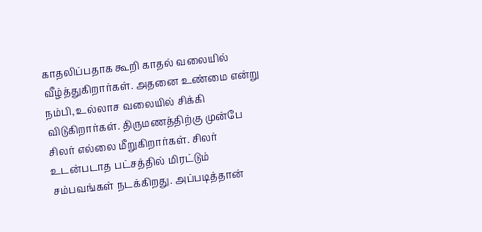காதலிப்பதாக கூறி காதல் வலையில் வீழ்த்துகிறார்கள். அதனை உண்மை என்று நம்பி, உல்லாச வலையில் சிக்கி விடுகிறார்கள். திருமணத்திற்கு முன்பே சிலர் எல்லை மீறுகிறார்கள். சிலர் உடன்படாத பட்சத்தில் மிரட்டும் சம்பவங்கள் நடக்கிறது. அப்படித்தான்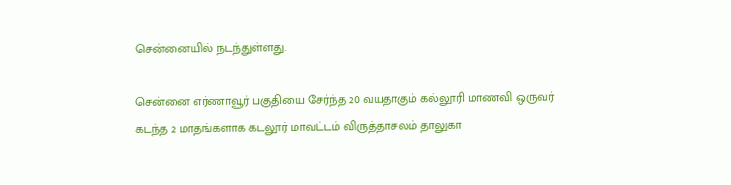சென்னையில் நடந்துள்ளது.

சென்னை எர்ணாவூர் பகுதியை சேர்ந்த 20 வயதாகும் கல்லூரி மாணவி ஒருவர் கடந்த 2 மாதங்களாக கடலூர் மாவட்டம் விருத்தாசலம் தாலுகா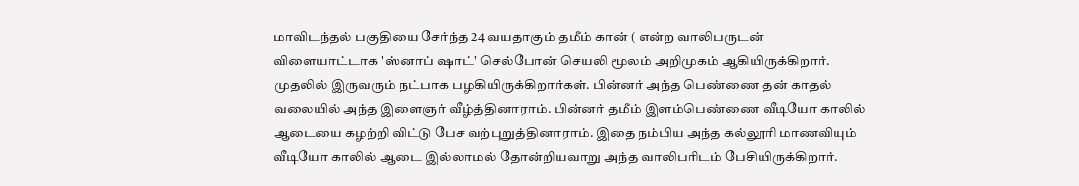மாவிடந்தல் பகுதியை சேர்ந்த 24 வயதாகும் தமீம் கான் ( என்ற வாலிபருடன் விளையாட்டாக 'ஸ்னாப் ஷாட்' செல்போன் செயலி மூலம் அறிமுகம் ஆகியிருக்கிறார்.
முதலில் இருவரும் நட்பாக பழகியிருக்கிறார்கள். பின்னர் அந்த பெண்ணை தன் காதல் வலையில் அந்த இளைஞர் வீழ்த்தினாராம். பின்னர் தமீம் இளம்பெண்ணை வீடியோ காலில் ஆடையை கழற்றி விட்டு பேச வற்புறுத்தினாராம். இதை நம்பிய அந்த கல்லூரி மாணவியும் வீடியோ காலில் ஆடை இல்லாமல் தோன்றியவாறு அந்த வாலிபரிடம் பேசியிருக்கிறார்.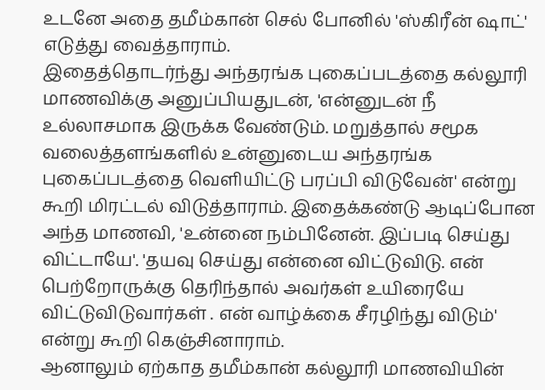உடனே அதை தமீம்கான் செல் போனில் 'ஸ்கிரீன் ஷாட்' எடுத்து வைத்தாராம்.
இதைத்தொடர்ந்து அந்தரங்க புகைப்படத்தை கல்லூரி மாணவிக்கு அனுப்பியதுடன், 'என்னுடன் நீ உல்லாசமாக இருக்க வேண்டும். மறுத்தால் சமூக வலைத்தளங்களில் உன்னுடைய அந்தரங்க புகைப்படத்தை வெளியிட்டு பரப்பி விடுவேன்' என்று கூறி மிரட்டல் விடுத்தாராம். இதைக்கண்டு ஆடிப்போன அந்த மாணவி, 'உன்னை நம்பினேன். இப்படி செய்து விட்டாயே'. 'தயவு செய்து என்னை விட்டுவிடு. என் பெற்றோருக்கு தெரிந்தால் அவர்கள் உயிரையே விட்டுவிடுவார்கள் . என் வாழ்க்கை சீரழிந்து விடும்' என்று கூறி கெஞ்சினாராம்.
ஆனாலும் ஏற்காத தமீம்கான் கல்லூரி மாணவியின்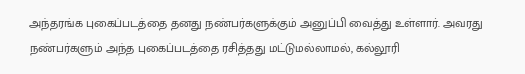அந்தரங்க புகைப்படத்தை தனது நண்பர்களுக்கும் அனுப்பி வைத்து உள்ளார். அவரது நண்பர்களும் அந்த புகைப்படத்தை ரசித்தது மட்டுமல்லாமல், கல்லூரி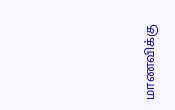மாணவிக்கு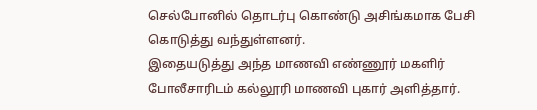செல்போனில் தொடர்பு கொண்டு அசிங்கமாக பேசி கொடுத்து வந்துள்ளனர்.
இதையடுத்து அந்த மாணவி எண்ணூர் மகளிர் போலீசாரிடம் கல்லூரி மாணவி புகார் அளித்தார்.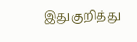இதுகுறித்து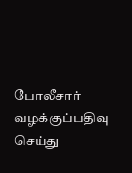போலீசார் வழக்குப்பதிவு செய்து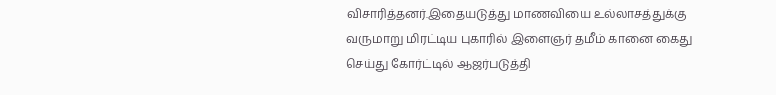விசாரித்தனர்.இதையடுத்து மாணவியை உல்லாசத்துக்கு வருமாறு மிரட்டிய புகாரில் இளைஞர் தமீம் கானை கைது செய்து கோர்ட்டில் ஆஜர்படுத்தி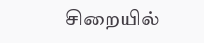சிறையில்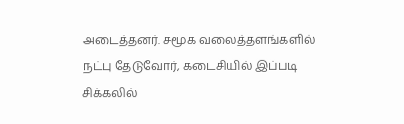அடைத்தனர். சமூக வலைத்தளங்களில் நட்பு தேடுவோர், கடைசியில் இப்படி சிக்கலில்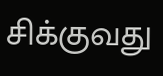சிக்குவது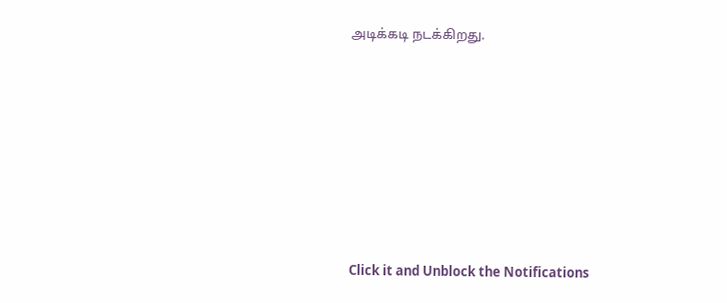அடிக்கடி நடக்கிறது.












Click it and Unblock the Notifications